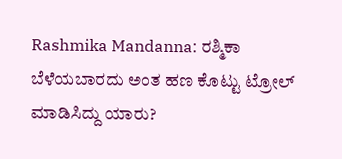Rashmika Mandanna: ರಶ್ಮಿಕಾ ಬೆಳೆಯಬಾರದು ಅಂತ ಹಣ ಕೊಟ್ಟು ಟ್ರೋಲ್ ಮಾಡಿಸಿದ್ದು ಯಾರು?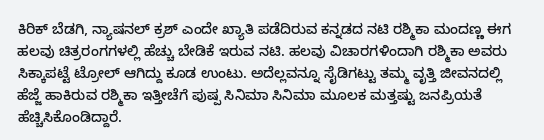ಕಿರಿಕ್ ಬೆಡಗಿ, ನ್ಯಾಷನಲ್ ಕ್ರಶ್ ಎಂದೇ ಖ್ಯಾತಿ ಪಡೆದಿರುವ ಕನ್ನಡದ ನಟಿ ರಶ್ಮಿಕಾ ಮಂದಣ್ಣ ಈಗ ಹಲವು ಚಿತ್ರರಂಗಗಳಲ್ಲಿ ಹೆಚ್ಚು ಬೇಡಿಕೆ ಇರುವ ನಟಿ. ಹಲವು ವಿಚಾರಗಳಿಂದಾಗಿ ರಶ್ಮಿಕಾ ಅವರು ಸಿಕ್ಕಾಪಟ್ಟೆ ಟ್ರೋಲ್ ಆಗಿದ್ದು ಕೂಡ ಉಂಟು. ಅದೆಲ್ಲವನ್ನೂ ಸೈಡಿಗಟ್ಟು ತಮ್ಮ ವೃತ್ತಿ ಜೀವನದಲ್ಲಿ ಹೆಜ್ಜೆ ಹಾಕಿರುವ ರಶ್ಮಿಕಾ ಇತ್ತೀಚೆಗೆ ಪುಷ್ಪ ಸಿನಿಮಾ ಸಿನಿಮಾ ಮೂಲಕ ಮತ್ತಷ್ಟು ಜನಪ್ರಿಯತೆ ಹೆಚ್ಚಿಸಿಕೊಂಡಿದ್ದಾರೆ.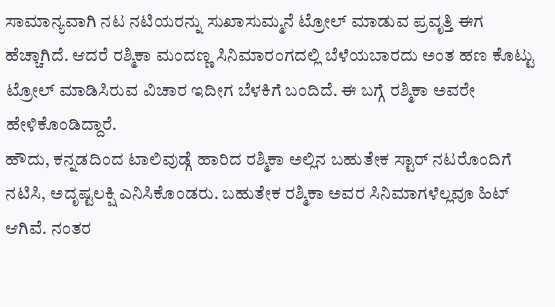ಸಾಮಾನ್ಯವಾಗಿ ನಟ ನಟಿಯರನ್ನು ಸುಖಾಸುಮ್ಮನೆ ಟ್ರೋಲ್ ಮಾಡುವ ಪ್ರವೃತ್ತಿ ಈಗ ಹೆಚ್ಚಾಗಿದೆ. ಆದರೆ ರಶ್ಮಿಕಾ ಮಂದಣ್ಣ ಸಿನಿಮಾರಂಗದಲ್ಲಿ ಬೆಳೆಯಬಾರದು ಅಂತ ಹಣ ಕೊಟ್ಟು ಟ್ರೋಲ್ ಮಾಡಿಸಿರುವ ವಿಚಾರ ಇದೀಗ ಬೆಳಕಿಗೆ ಬಂದಿದೆ. ಈ ಬಗ್ಗೆ ರಶ್ಮಿಕಾ ಅವರೇ ಹೇಳಿಕೊಂಡಿದ್ದಾರೆ.
ಹೌದು, ಕನ್ನಡದಿಂದ ಟಾಲಿವುಡ್ಗೆ ಹಾರಿದ ರಶ್ಮಿಕಾ ಅಲ್ಲಿನ ಬಹುತೇಕ ಸ್ಟಾರ್ ನಟರೊಂದಿಗೆ ನಟಿಸಿ, ಅದೃಷ್ಟಲಕ್ಷಿ ಎನಿಸಿಕೊಂಡರು. ಬಹುತೇಕ ರಶ್ಮಿಕಾ ಅವರ ಸಿನಿಮಾಗಳೆಲ್ಲವೂ ಹಿಟ್ ಆಗಿವೆ. ನಂತರ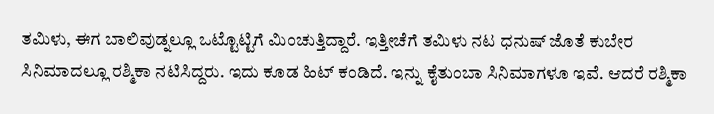ತಮಿಳು, ಈಗ ಬಾಲಿವುಡ್ನಲ್ಲೂ ಒಟ್ಟೊಟ್ಟಿಗೆ ಮಿಂಚುತ್ತಿದ್ದಾರೆ. ಇತ್ತೀಚೆಗೆ ತಮಿಳು ನಟ ಧನುಷ್ ಜೊತೆ ಕುಬೇರ ಸಿನಿಮಾದಲ್ಲೂ ರಶ್ಮಿಕಾ ನಟಿಸಿದ್ದರು. ಇದು ಕೂಡ ಹಿಟ್ ಕಂಡಿದೆ. ಇನ್ನು ಕೈತುಂಬಾ ಸಿನಿಮಾಗಳೂ ಇವೆ. ಆದರೆ ರಶ್ಮಿಕಾ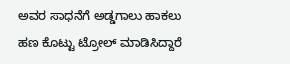ಅವರ ಸಾಧನೆಗೆ ಅಡ್ಡಗಾಲು ಹಾಕಲು ಹಣ ಕೊಟ್ಟು ಟ್ರೋಲ್ ಮಾಡಿಸಿದ್ದಾರೆ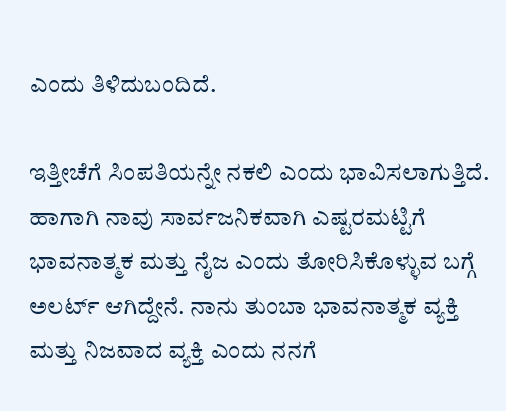ಎಂದು ತಿಳಿದುಬಂದಿದೆ.

ಇತ್ತೀಚೆಗೆ ಸಿಂಪತಿಯನ್ನೇ ನಕಲಿ ಎಂದು ಭಾವಿಸಲಾಗುತ್ತಿದೆ. ಹಾಗಾಗಿ ನಾವು ಸಾರ್ವಜನಿಕವಾಗಿ ಎಷ್ಟರಮಟ್ಟಿಗೆ ಭಾವನಾತ್ಮಕ ಮತ್ತು ನೈಜ ಎಂದು ತೋರಿಸಿಕೊಳ್ಳುವ ಬಗ್ಗೆ ಅಲರ್ಟ್ ಆಗಿದ್ದೇನೆ. ನಾನು ತುಂಬಾ ಭಾವನಾತ್ಮಕ ವ್ಯಕ್ತಿ ಮತ್ತು ನಿಜವಾದ ವ್ಯಕ್ತಿ ಎಂದು ನನಗೆ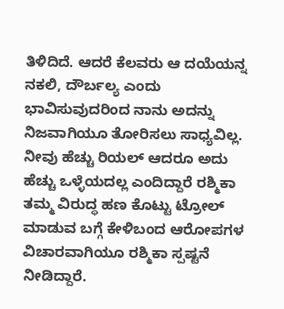ತಿಳಿದಿದೆ. ಆದರೆ ಕೆಲವರು ಆ ದಯೆಯನ್ನ ನಕಲಿ, ದೌರ್ಬಲ್ಯ ಎಂದು ಭಾವಿಸುವುದರಿಂದ ನಾನು ಅದನ್ನು ನಿಜವಾಗಿಯೂ ತೋರಿಸಲು ಸಾಧ್ಯವಿಲ್ಲ. ನೀವು ಹೆಚ್ಚು ರಿಯಲ್ ಆದರೂ ಅದು ಹೆಚ್ಚು ಒಳ್ಳೆಯದಲ್ಲ ಎಂದಿದ್ದಾರೆ ರಶ್ಮಿಕಾ
ತಮ್ಮ ವಿರುದ್ಧ ಹಣ ಕೊಟ್ಟು ಟ್ರೋಲ್ ಮಾಡುವ ಬಗ್ಗೆ ಕೇಳಿಬಂದ ಆರೋಪಗಳ ವಿಚಾರವಾಗಿಯೂ ರಶ್ಮಿಕಾ ಸ್ಪಷ್ಟನೆ ನೀಡಿದ್ದಾರೆ.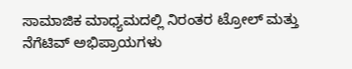ಸಾಮಾಜಿಕ ಮಾಧ್ಯಮದಲ್ಲಿ ನಿರಂತರ ಟ್ರೋಲ್ ಮತ್ತು ನೆಗೆಟಿವ್ ಅಭಿಪ್ರಾಯಗಳು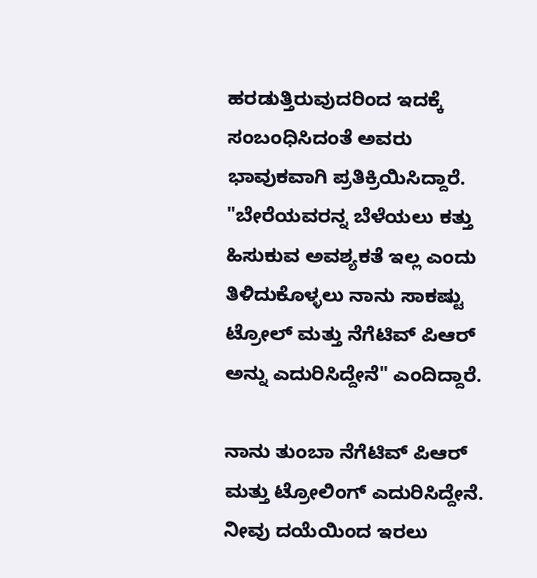ಹರಡುತ್ತಿರುವುದರಿಂದ ಇದಕ್ಕೆ ಸಂಬಂಧಿಸಿದಂತೆ ಅವರು ಭಾವುಕವಾಗಿ ಪ್ರತಿಕ್ರಿಯಿಸಿದ್ದಾರೆ. "ಬೇರೆಯವರನ್ನ ಬೆಳೆಯಲು ಕತ್ತು ಹಿಸುಕುವ ಅವಶ್ಯಕತೆ ಇಲ್ಲ ಎಂದು ತಿಳಿದುಕೊಳ್ಳಲು ನಾನು ಸಾಕಷ್ಟು ಟ್ರೋಲ್ ಮತ್ತು ನೆಗೆಟಿವ್ ಪಿಆರ್ ಅನ್ನು ಎದುರಿಸಿದ್ದೇನೆ" ಎಂದಿದ್ದಾರೆ.

ನಾನು ತುಂಬಾ ನೆಗೆಟಿವ್ ಪಿಆರ್ ಮತ್ತು ಟ್ರೋಲಿಂಗ್ ಎದುರಿಸಿದ್ದೇನೆ. ನೀವು ದಯೆಯಿಂದ ಇರಲು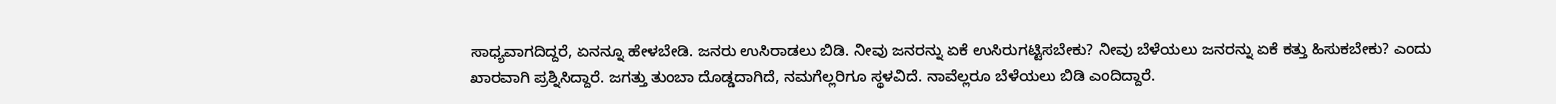ಸಾಧ್ಯವಾಗದಿದ್ದರೆ, ಏನನ್ನೂ ಹೇಳಬೇಡಿ. ಜನರು ಉಸಿರಾಡಲು ಬಿಡಿ. ನೀವು ಜನರನ್ನು ಏಕೆ ಉಸಿರುಗಟ್ಟಿಸಬೇಕು? ನೀವು ಬೆಳೆಯಲು ಜನರನ್ನು ಏಕೆ ಕತ್ತು ಹಿಸುಕಬೇಕು? ಎಂದು ಖಾರವಾಗಿ ಪ್ರಶ್ನಿಸಿದ್ದಾರೆ. ಜಗತ್ತು ತುಂಬಾ ದೊಡ್ಡದಾಗಿದೆ, ನಮಗೆಲ್ಲರಿಗೂ ಸ್ಥಳವಿದೆ. ನಾವೆಲ್ಲರೂ ಬೆಳೆಯಲು ಬಿಡಿ ಎಂದಿದ್ದಾರೆ.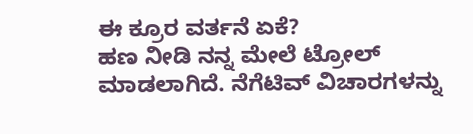ಈ ಕ್ರೂರ ವರ್ತನೆ ಏಕೆ?
ಹಣ ನೀಡಿ ನನ್ನ ಮೇಲೆ ಟ್ರೋಲ್ ಮಾಡಲಾಗಿದೆ. ನೆಗೆಟಿವ್ ವಿಚಾರಗಳನ್ನು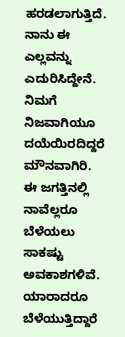ಹರಡಲಾಗುತ್ತಿದೆ. ನಾನು ಈ ಎಲ್ಲವನ್ನು ಎದುರಿಸಿದ್ದೇನೆ. ನಿಮಗೆ ನಿಜವಾಗಿಯೂ ದಯೆಯಿರದಿದ್ದರೆ ಮೌನವಾಗಿರಿ. ಈ ಜಗತ್ತಿನಲ್ಲಿ ನಾವೆಲ್ಲರೂ ಬೆಳೆಯಲು ಸಾಕಷ್ಟು ಅವಕಾಶಗಳಿವೆ. ಯಾರಾದರೂ ಬೆಳೆಯುತ್ತಿದ್ದಾರೆ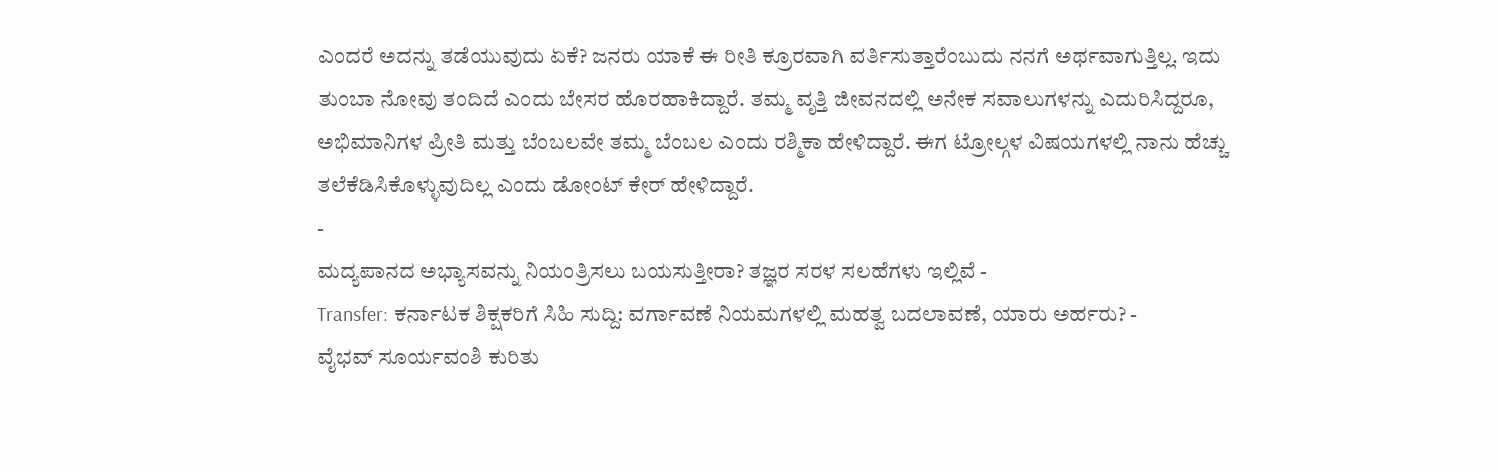ಎಂದರೆ ಅದನ್ನು ತಡೆಯುವುದು ಏಕೆ? ಜನರು ಯಾಕೆ ಈ ರೀತಿ ಕ್ರೂರವಾಗಿ ವರ್ತಿಸುತ್ತಾರೆಂಬುದು ನನಗೆ ಅರ್ಥವಾಗುತ್ತಿಲ್ಲ. ಇದು ತುಂಬಾ ನೋವು ತಂದಿದೆ ಎಂದು ಬೇಸರ ಹೊರಹಾಕಿದ್ದಾರೆ. ತಮ್ಮ ವೃತ್ತಿ ಜೀವನದಲ್ಲಿ ಅನೇಕ ಸವಾಲುಗಳನ್ನು ಎದುರಿಸಿದ್ದರೂ, ಅಭಿಮಾನಿಗಳ ಪ್ರೀತಿ ಮತ್ತು ಬೆಂಬಲವೇ ತಮ್ಮ ಬೆಂಬಲ ಎಂದು ರಶ್ಮಿಕಾ ಹೇಳಿದ್ದಾರೆ. ಈಗ ಟ್ರೋಲ್ಗಳ ವಿಷಯಗಳಲ್ಲಿ ನಾನು ಹೆಚ್ಚು ತಲೆಕೆಡಿಸಿಕೊಳ್ಳುವುದಿಲ್ಲ ಎಂದು ಡೋಂಟ್ ಕೇರ್ ಹೇಳಿದ್ದಾರೆ.
-
ಮದ್ಯಪಾನದ ಅಭ್ಯಾಸವನ್ನು ನಿಯಂತ್ರಿಸಲು ಬಯಸುತ್ತೀರಾ? ತಜ್ಞರ ಸರಳ ಸಲಹೆಗಳು ಇಲ್ಲಿವೆ -
Transfer: ಕರ್ನಾಟಕ ಶಿಕ್ಷಕರಿಗೆ ಸಿಹಿ ಸುದ್ದಿ: ವರ್ಗಾವಣೆ ನಿಯಮಗಳಲ್ಲಿ ಮಹತ್ವ ಬದಲಾವಣೆ, ಯಾರು ಅರ್ಹರು? -
ವೈಭವ್ ಸೂರ್ಯವಂಶಿ ಕುರಿತು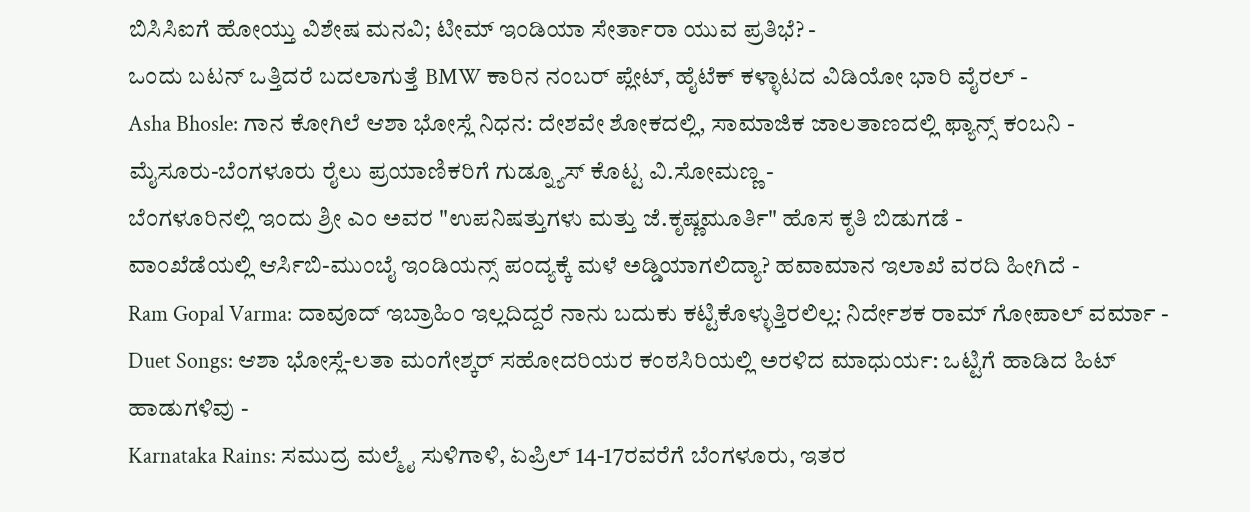ಬಿಸಿಸಿಐಗೆ ಹೋಯ್ತು ವಿಶೇಷ ಮನವಿ; ಟೀಮ್ ಇಂಡಿಯಾ ಸೇರ್ತಾರಾ ಯುವ ಪ್ರತಿಭೆ? -
ಒಂದು ಬಟನ್ ಒತ್ತಿದರೆ ಬದಲಾಗುತ್ತೆ BMW ಕಾರಿನ ನಂಬರ್ ಪ್ಲೇಟ್, ಹೈಟೆಕ್ ಕಳ್ಳಾಟದ ವಿಡಿಯೋ ಭಾರಿ ವೈರಲ್ -
Asha Bhosle: ಗಾನ ಕೋಗಿಲೆ ಆಶಾ ಭೋಸ್ಲೆ ನಿಧನ: ದೇಶವೇ ಶೋಕದಲ್ಲಿ, ಸಾಮಾಜಿಕ ಜಾಲತಾಣದಲ್ಲಿ ಫ್ಯಾನ್ಸ್ ಕಂಬನಿ -
ಮೈಸೂರು-ಬೆಂಗಳೂರು ರೈಲು ಪ್ರಯಾಣಿಕರಿಗೆ ಗುಡ್ನ್ಯೂಸ್ ಕೊಟ್ಟ ವಿ.ಸೋಮಣ್ಣ -
ಬೆಂಗಳೂರಿನಲ್ಲಿ ಇಂದು ಶ್ರೀ ಎಂ ಅವರ "ಉಪನಿಷತ್ತುಗಳು ಮತ್ತು ಜೆ.ಕೃಷ್ಣಮೂರ್ತಿ" ಹೊಸ ಕೃತಿ ಬಿಡುಗಡೆ -
ವಾಂಖೆಡೆಯಲ್ಲಿ ಆರ್ಸಿಬಿ-ಮುಂಬೈ ಇಂಡಿಯನ್ಸ್ ಪಂದ್ಯಕ್ಕೆ ಮಳೆ ಅಡ್ಡಿಯಾಗಲಿದ್ಯಾ? ಹವಾಮಾನ ಇಲಾಖೆ ವರದಿ ಹೀಗಿದೆ -
Ram Gopal Varma: ದಾವೂದ್ ಇಬ್ರಾಹಿಂ ಇಲ್ಲದಿದ್ದರೆ ನಾನು ಬದುಕು ಕಟ್ಟಿಕೊಳ್ಳುತ್ತಿರಲಿಲ್ಲ: ನಿರ್ದೇಶಕ ರಾಮ್ ಗೋಪಾಲ್ ವರ್ಮಾ -
Duet Songs: ಆಶಾ ಭೋಸ್ಲೆ-ಲತಾ ಮಂಗೇಶ್ಕರ್ ಸಹೋದರಿಯರ ಕಂಠಸಿರಿಯಲ್ಲಿ ಅರಳಿದ ಮಾಧುರ್ಯ: ಒಟ್ಟಿಗೆ ಹಾಡಿದ ಹಿಟ್ ಹಾಡುಗಳಿವು -
Karnataka Rains: ಸಮುದ್ರ ಮಲ್ಮೈ ಸುಳಿಗಾಳಿ, ಏಪ್ರಿಲ್ 14-17ರವರೆಗೆ ಬೆಂಗಳೂರು, ಇತರ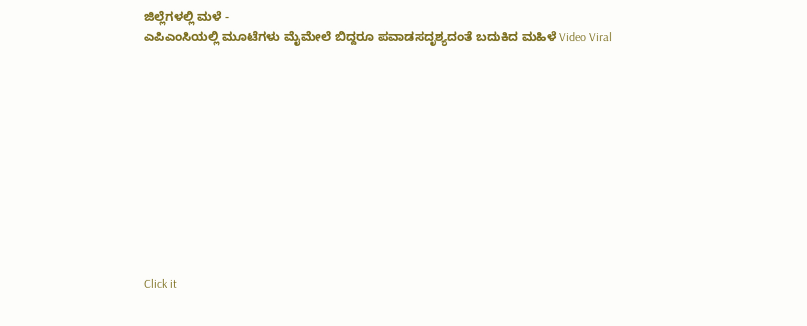ಜಿಲ್ಲೆಗಳಲ್ಲಿ ಮಳೆ -
ಎಪಿಎಂಸಿಯಲ್ಲಿ ಮೂಟೆಗಳು ಮೈಮೇಲೆ ಬಿದ್ದರೂ ಪವಾಡಸದೃಶ್ಯದಂತೆ ಬದುಕಿದ ಮಹಿಳೆ Video Viral











Click it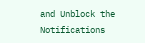and Unblock the Notifications